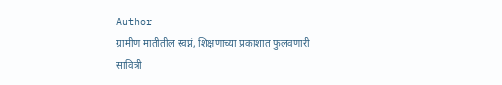Author
ग्रामीण मातीतील स्वप्नं, शिक्षणाच्या प्रकाशात फुलवणारी सावित्री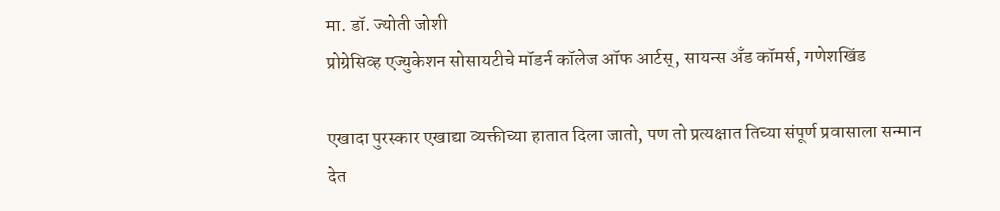मा. डॉ. ज्योती जोशी
प्रोग्रेसिव्ह एज्युकेशन सोसायटीचे मॉडर्न कॉलेज ऑफ आर्टस्, सायन्स अँड कॉमर्स, गणेशखिंड

एखादा पुरस्कार एखाद्या व्यक्तीच्या हातात दिला जातो, पण तो प्रत्यक्षात तिच्या संपूर्ण प्रवासाला सन्मान देत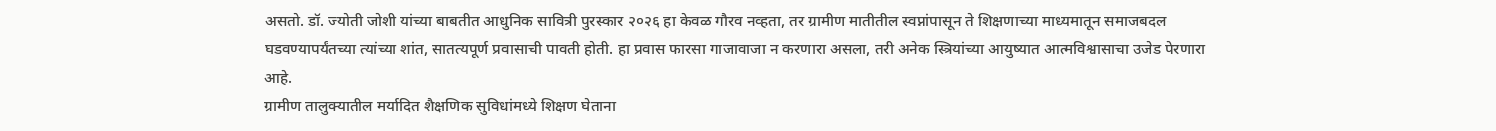असतो. डॉ. ज्योती जोशी यांच्या बाबतीत आधुनिक सावित्री पुरस्कार २०२६ हा केवळ गौरव नव्हता, तर ग्रामीण मातीतील स्वप्नांपासून ते शिक्षणाच्या माध्यमातून समाजबदल घडवण्यापर्यंतच्या त्यांच्या शांत, सातत्यपूर्ण प्रवासाची पावती होती. हा प्रवास फारसा गाजावाजा न करणारा असला, तरी अनेक स्त्रियांच्या आयुष्यात आत्मविश्वासाचा उजेड पेरणारा आहे.
ग्रामीण तालुक्यातील मर्यादित शैक्षणिक सुविधांमध्ये शिक्षण घेताना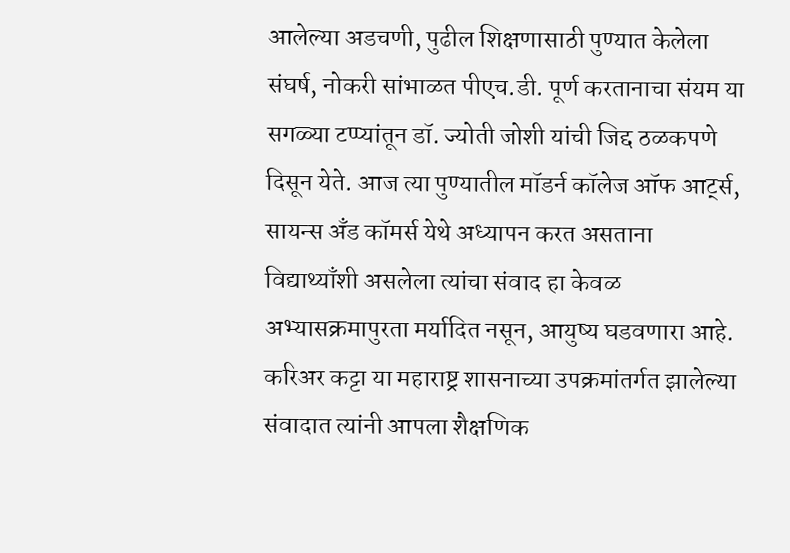आलेल्या अडचणी, पुढील शिक्षणासाठी पुण्यात केलेला संघर्ष, नोकरी सांभाळत पीएच.डी. पूर्ण करतानाचा संयम या सगळ्या टप्प्यांतून डॉ. ज्योती जोशी यांची जिद्द ठळकपणे दिसून येते. आज त्या पुण्यातील मॉडर्न कॉलेज ऑफ आर्ट्स, सायन्स अँड कॉमर्स येथे अध्यापन करत असताना विद्याथ्याँशी असलेला त्यांचा संवाद हा केवळ अभ्यासक्रमापुरता मर्यादित नसून, आयुष्य घडवणारा आहे.
करिअर कट्टा या महाराष्ट्र शासनाच्या उपक्रमांतर्गत झालेल्या संवादात त्यांनी आपला शैक्षणिक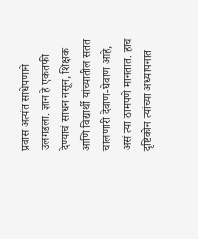प्रवास अत्यंत साधेपणाने उलगडला. ज्ञान हे एकतफी देण्याचं साधन नसून, शिक्षक आणि विद्यार्थी यांच्यातील सतत चालणारी देवाण-घेवाण आहे, असं त्या ठामपणे मानतात. हाच दृष्टिकोन त्यांच्या अध्यापनात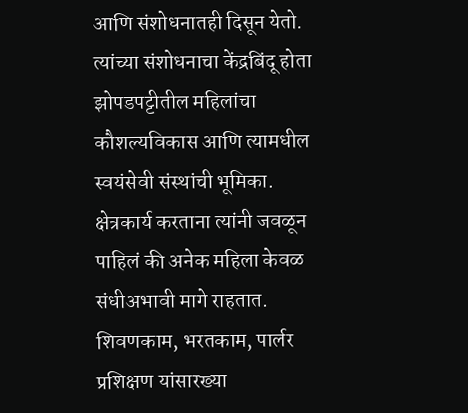आणि संशोधनातही दिसून येतो.
त्यांच्या संशोधनाचा केंद्रबिंदू होता झोपडपट्टीतील महिलांचा कौशल्यविकास आणि त्यामधील स्वयंसेवी संस्थांची भूमिका. क्षेत्रकार्य करताना त्यांनी जवळून पाहिलं की अनेक महिला केवळ संधीअभावी मागे राहतात. शिवणकाम, भरतकाम, पार्लर प्रशिक्षण यांसारख्या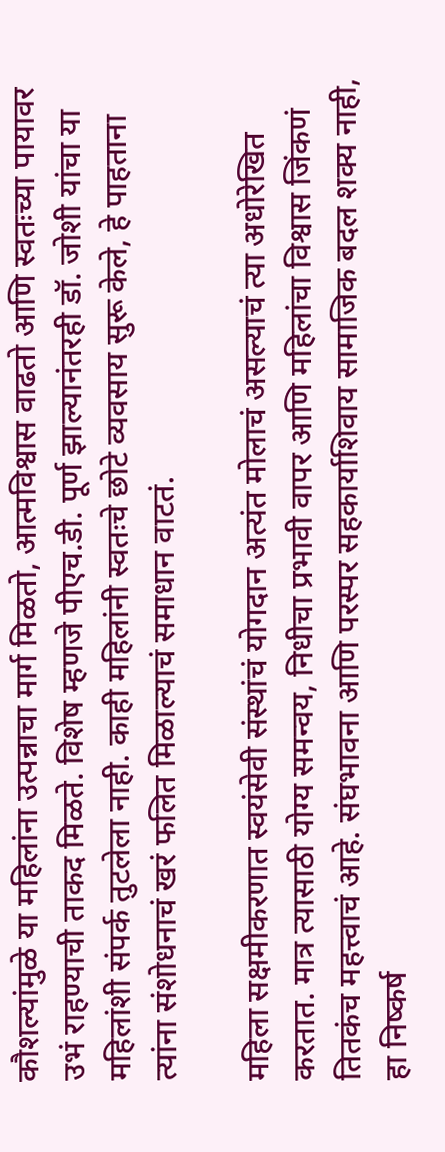कौशल्यांमुळे या महिलांना उत्पन्नाचा मार्ग मिळतो, आत्मविश्वास वाढतो आणि स्वतःच्या पायावर उभं राहण्याची ताकद मिळते. विशेष म्हणजे पीएच.डी. पूर्ण झाल्यानंतरही डॉ. जोशी यांचा या महिलांशी संपर्क तुटलेला नाही. काही महिलांनी स्वतःचे छोटे व्यवसाय सुरू केले, हे पाहताना त्यांना संशोधनाचं खरं फलित मिळाल्याचं समाधान वाटतं.

महिला सक्षमीकरणात स्वयंसेवी संस्थांचं योगदान अत्यंत मोलाचं असल्याचं त्या अधोरेखित करतात. मात्र त्यासाठी योग्य समन्वय, निधीचा प्रभावी वापर आणि महिलांचा विश्वास जिंकणं तितकंच महत्त्वाचं आहे. संघभावना आणि परस्पर सहकार्याशिवाय सामाजिक बदल शक्य नाही, हा निष्कर्ष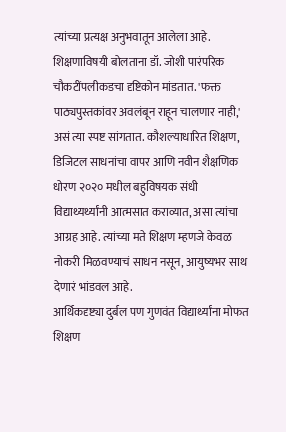त्यांच्या प्रत्यक्ष अनुभवातून आलेला आहे.
शिक्षणाविषयी बोलताना डॉ. जोशी पारंपरिक चौकटींपलीकडचा दृष्टिकोन मांडतात. 'फक्त पाठ्यपुस्तकांवर अवलंबून राहून चालणार नाही,' असं त्या स्पष्ट सांगतात. कौशल्याधारित शिक्षण, डिजिटल साधनांचा वापर आणि नवीन शैक्षणिक धोरण २०२० मधील बहुविषयक संधी विद्याथ्यर्थ्यांनी आत्मसात कराव्यात, असा त्यांचा आग्रह आहे. त्यांच्या मते शिक्षण म्हणजे केवळ नोकरी मिळवण्याचं साधन नसून, आयुष्यभर साथ देणारं भांडवल आहे.
आर्थिकदृष्ट्या दुर्बल पण गुणवंत विद्यार्थ्यांना मोफत शिक्षण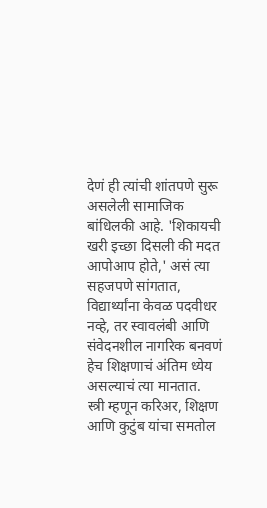देणं ही त्यांची शांतपणे सुरू असलेली सामाजिक बांधिलकी आहे. 'शिकायची खरी इच्छा दिसली की मदत आपोआप होते,' असं त्या सहजपणे सांगतात, विद्यार्थ्यांना केवळ पदवीधर नव्हे, तर स्वावलंबी आणि संवेदनशील नागरिक बनवणं हेच शिक्षणाचं अंतिम ध्येय असल्याचं त्या मानतात.
स्त्री म्हणून करिअर, शिक्षण आणि कुटुंब यांचा समतोल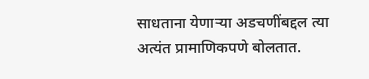साधताना येणाऱ्या अडचणींबद्दल त्या अत्यंत प्रामाणिकपणे बोलतात.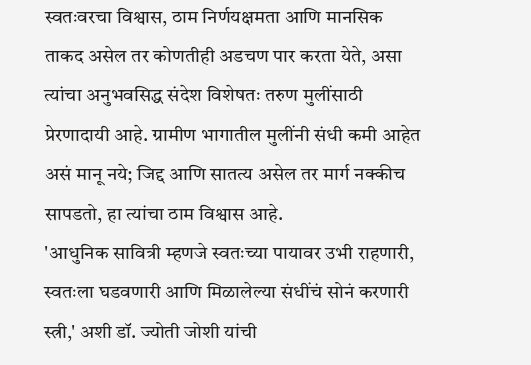स्वतःवरचा विश्वास, ठाम निर्णयक्षमता आणि मानसिक ताकद असेल तर कोणतीही अडचण पार करता येते, असा त्यांचा अनुभवसिद्ध संदेश विशेषतः तरुण मुलींसाठी प्रेरणादायी आहे. ग्रामीण भागातील मुलींनी संधी कमी आहेत असं मानू नये; जिद्द आणि सातत्य असेल तर मार्ग नक्कीच सापडतो, हा त्यांचा ठाम विश्वास आहे.
'आधुनिक सावित्री म्हणजे स्वतःच्या पायावर उभी राहणारी, स्वतःला घडवणारी आणि मिळालेल्या संधींचं सोनं करणारी स्त्री,' अशी डॉ. ज्योती जोशी यांची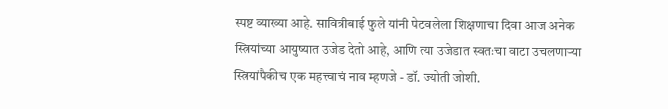स्पष्ट व्याख्या आहे. सावित्रीबाई फुले यांनी पेटवलेला शिक्षणाचा दिवा आज अनेक स्त्रियांच्या आयुष्यात उजेड देतो आहे, आणि त्या उजेडात स्वतःचा वाटा उचलणाऱ्या स्त्रियांपैकीच एक महत्त्वाचं नाव म्हणजे - डॉ. ज्योती जोशी.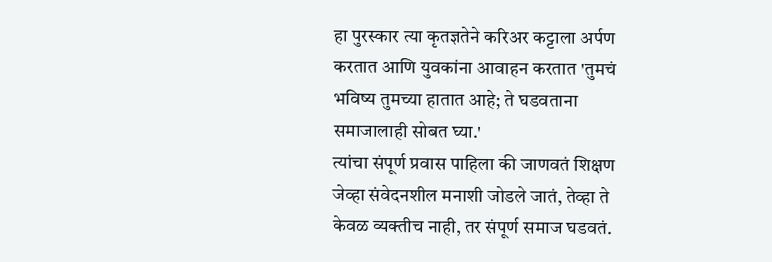हा पुरस्कार त्या कृतज्ञतेने करिअर कट्टाला अर्पण करतात आणि युवकांना आवाहन करतात 'तुमचं भविष्य तुमच्या हातात आहे; ते घडवताना समाजालाही सोबत घ्या.'
त्यांचा संपूर्ण प्रवास पाहिला की जाणवतं शिक्षण जेव्हा संवेदनशील मनाशी जोडले जातं, तेव्हा ते केवळ व्यक्तीच नाही, तर संपूर्ण समाज घडवतं.